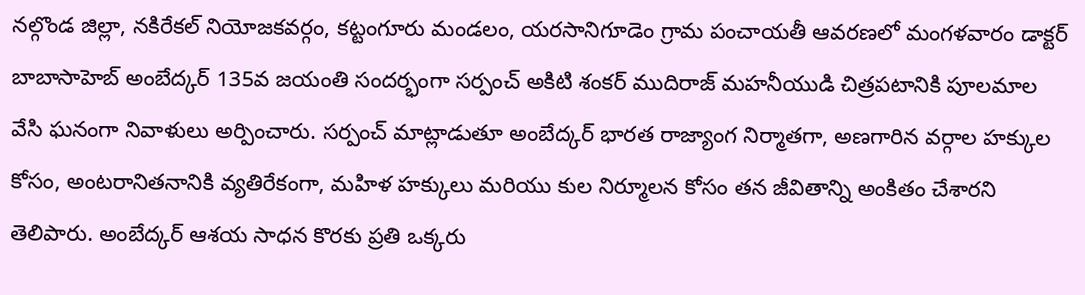నల్గొండ జిల్లా, నకిరేకల్ నియోజకవర్గం, కట్టంగూరు మండలం, యరసానిగూడెం గ్రామ పంచాయతీ ఆవరణలో మంగళవారం డాక్టర్ బాబాసాహెబ్ అంబేద్కర్ 135వ జయంతి సందర్భంగా సర్పంచ్ అకిటి శంకర్ ముదిరాజ్ మహనీయుడి చిత్రపటానికి పూలమాల వేసి ఘనంగా నివాళులు అర్పించారు. సర్పంచ్ మాట్లాడుతూ అంబేద్కర్ భారత రాజ్యాంగ నిర్మాతగా, అణగారిన వర్గాల హక్కుల కోసం, అంటరానితనానికి వ్యతిరేకంగా, మహిళ హక్కులు మరియు కుల నిర్మూలన కోసం తన జీవితాన్ని అంకితం చేశారని తెలిపారు. అంబేద్కర్ ఆశయ సాధన కొరకు ప్రతి ఒక్కరు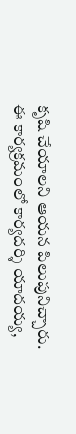కృషి చేయాలని ఆయన పిలుపునిచ్చారు. ఈ కార్యక్రమంలో కార్యదర్శి యాదయ్య,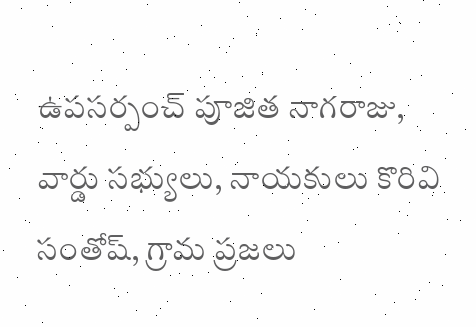ఉపసర్పంచ్ పూజిత నాగరాజు, వార్డు సభ్యులు, నాయకులు కొరివి సంతోష్, గ్రామ ప్రజలు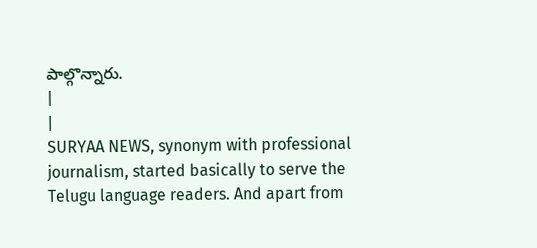పాల్గొన్నారు.
|
|
SURYAA NEWS, synonym with professional journalism, started basically to serve the Telugu language readers. And apart from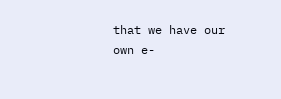that we have our own e-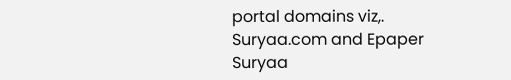portal domains viz,. Suryaa.com and Epaper Suryaa